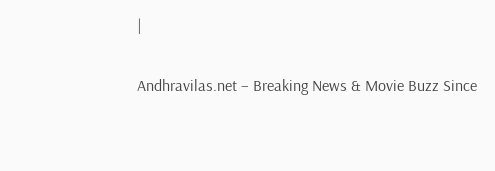|

Andhravilas.net – Breaking News & Movie Buzz Since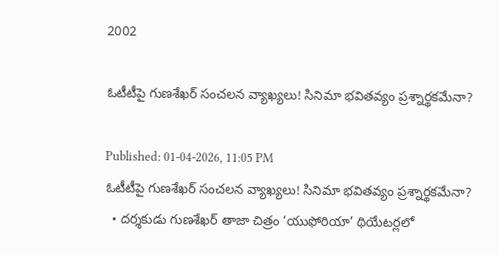2002

ఓటీటీపై గుణశేఖర్ సంచలన వ్యాఖ్యలు! సినిమా భవితవ్యం ప్రశ్నార్థకమేనా?

Published: 01-04-2026, 11:05 PM
ఓటీటీపై గుణశేఖర్ సంచలన వ్యాఖ్యలు! సినిమా భవితవ్యం ప్రశ్నార్థకమేనా?
  • దర్శకుడు గుణశేఖర్ తాజా చిత్రం ‘యుఫోరియా’ థియేటర్లలో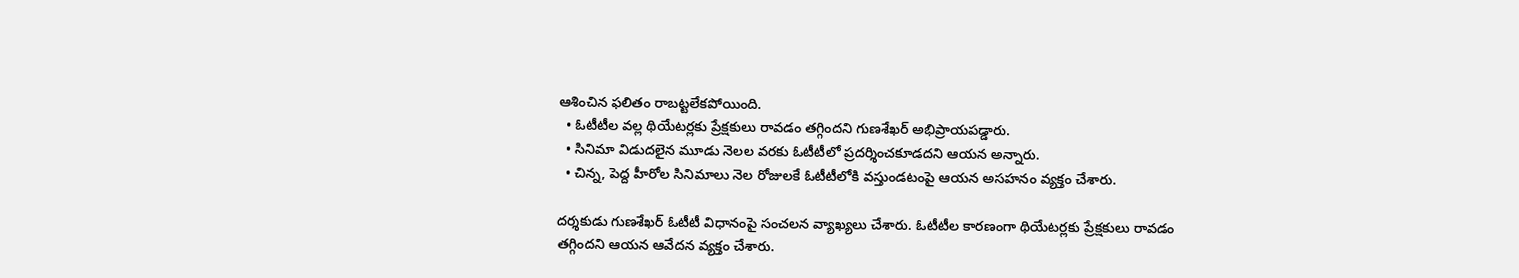ఆశించిన ఫలితం రాబట్టలేకపోయింది.
  • ఓటీటీల వల్ల థియేటర్లకు ప్రేక్షకులు రావడం తగ్గిందని గుణశేఖర్ అభిప్రాయపడ్డారు.
  • సినిమా విడుదలైన మూడు నెలల వరకు ఓటీటీలో ప్రదర్శించకూడదని ఆయన అన్నారు.
  • చిన్న, పెద్ద హీరోల సినిమాలు నెల రోజులకే ఓటీటీలోకి వస్తుండటంపై ఆయన అసహనం వ్యక్తం చేశారు.

దర్శకుడు గుణశేఖర్ ఓటీటీ విధానంపై సంచలన వ్యాఖ్యలు చేశారు. ఓటీటీల కారణంగా థియేటర్లకు ప్రేక్షకులు రావడం తగ్గిందని ఆయన ఆవేదన వ్యక్తం చేశారు.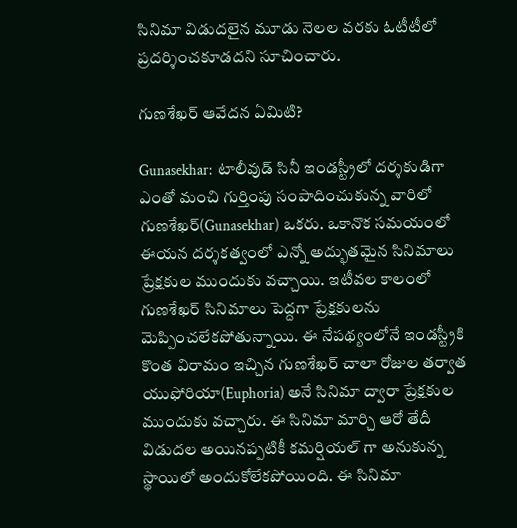సినిమా విడుదలైన మూడు నెలల వరకు ఓటీటీలో ప్రదర్శించకూడదని సూచించారు.

గుణశేఖర్ ఆవేదన ఏమిటి?

Gunasekhar:  టాలీవుడ్ సినీ ఇండస్ట్రీలో దర్శకుడిగా ఎంతో మంచి గుర్తింపు సంపాదించుకున్న వారిలో గుణశేఖర్(Gunasekhar) ఒకరు. ఒకానొక సమయంలో ఈయన దర్శకత్వంలో ఎన్నో అద్భుతమైన సినిమాలు ప్రేక్షకుల ముందుకు వచ్చాయి. ఇటీవల కాలంలో గుణశేఖర్ సినిమాలు పెద్దగా ప్రేక్షకులను మెప్పించలేకపోతున్నాయి. ఈ నేపథ్యంలోనే ఇండస్ట్రీకి కొంత విరామం ఇచ్చిన గుణశేఖర్ చాలా రోజుల తర్వాత యుఫోరియా(Euphoria) అనే సినిమా ద్వారా ప్రేక్షకుల ముందుకు వచ్చారు. ఈ సినిమా మార్చి ఆరో తేదీ విడుదల అయినప్పటికీ కమర్షియల్ గా అనుకున్న స్థాయిలో అందుకోలేకపోయింది. ఈ సినిమా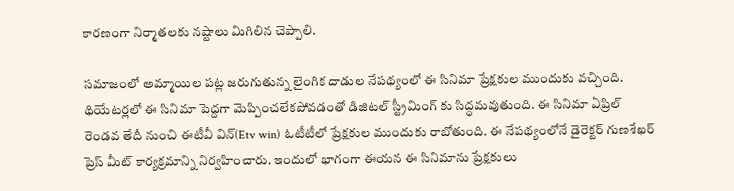కారణంగా నిర్మాతలకు నష్టాలు మిగిలిన చెప్పాలి.

సమాజంలో అమ్మాయిల పట్ల జరుగుతున్న లైంగిక దాడుల నేపథ్యంలో ఈ సినిమా ప్రేక్షకుల ముందుకు వచ్చింది. థియేటర్లలో ఈ సినిమా పెద్దగా మెప్పించలేకపోవడంతో డిజిటల్ స్ట్రీమింగ్ కు సిద్ధమవుతుంది. ఈ సినిమా ఏప్రిల్ రెండవ తేదీ నుంచి ఈటీవీ విన్(Etv win) ఓటీటీలో ప్రేక్షకుల ముందుకు రాబోతుంది. ఈ నేపథ్యంలోనే డైరెక్టర్ గుణశేఖర్ ప్రెస్ మీట్ కార్యక్రమాన్ని నిర్వహించారు. ఇందులో భాగంగా ఈయన ఈ సినిమాను ప్రేక్షకులు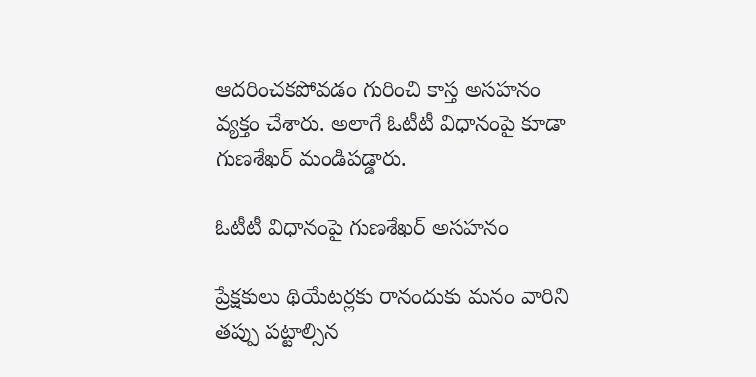ఆదరించకపోవడం గురించి కాస్త అసహనం వ్యక్తం చేశారు. అలాగే ఓటీటీ విధానంపై కూడా గుణశేఖర్ మండిపడ్డారు.

ఓటీటీ విధానంపై గుణశేఖర్ అసహనం

ప్రేక్షకులు థియేటర్లకు రానందుకు మనం వారిని తప్పు పట్టాల్సిన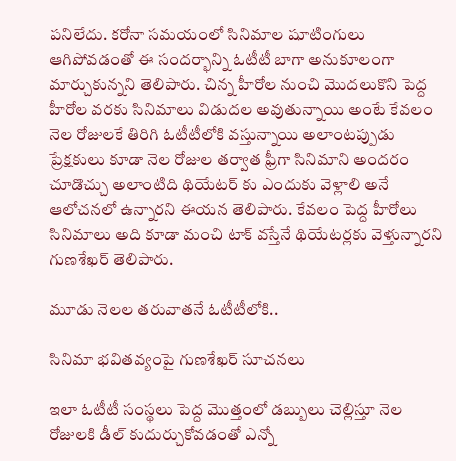పనిలేదు. కరోనా సమయంలో సినిమాల షూటింగులు ఆగిపోవడంతో ఈ సందర్భాన్ని ఓటీటీ బాగా అనుకూలంగా మార్చుకున్నని తెలిపారు. చిన్న హీరోల నుంచి మొదలుకొని పెద్ద హీరోల వరకు సినిమాలు విడుదల అవుతున్నాయి అంటే కేవలం నెల రోజులకే తిరిగి ఓటీటీలోకి వస్తున్నాయి అలాంటప్పుడు ప్రేక్షకులు కూడా నెల రోజుల తర్వాత ఫ్రీగా సినిమాని అందరం చూడొచ్చు అలాంటిది థియేటర్ కు ఎందుకు వెళ్లాలి అనే ఆలోచనలో ఉన్నారని ఈయన తెలిపారు. కేవలం పెద్ద హీరోలు సినిమాలు అది కూడా మంచి టాక్ వస్తేనే థియేటర్లకు వెళ్తున్నారని గుణశేఖర్ తెలిపారు.

మూడు నెలల తరువాతనే ఓటీటీలోకి..

సినిమా భవితవ్యంపై గుణశేఖర్ సూచనలు

ఇలా ఓటీటీ సంస్థలు పెద్ద మొత్తంలో డబ్బులు చెల్లిస్తూ నెల రోజులకి డీల్ కుదుర్చుకోవడంతో ఎన్నో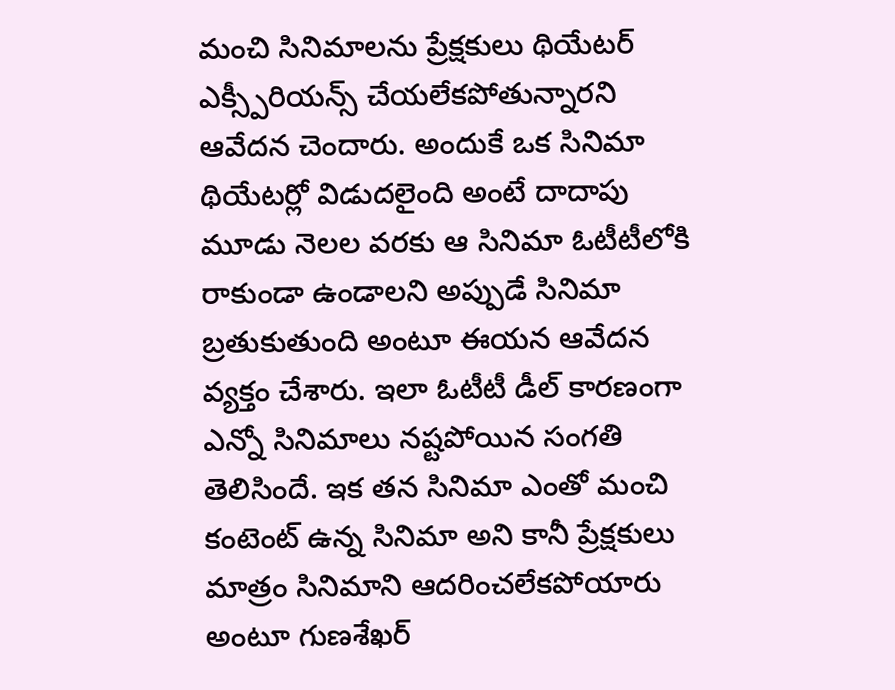మంచి సినిమాలను ప్రేక్షకులు థియేటర్ ఎక్స్పీరియన్స్ చేయలేకపోతున్నారని ఆవేదన చెందారు. అందుకే ఒక సినిమా థియేటర్లో విడుదలైంది అంటే దాదాపు మూడు నెలల వరకు ఆ సినిమా ఓటీటీలోకి రాకుండా ఉండాలని అప్పుడే సినిమా బ్రతుకుతుంది అంటూ ఈయన ఆవేదన వ్యక్తం చేశారు. ఇలా ఓటీటీ డీల్ కారణంగా ఎన్నో సినిమాలు నష్టపోయిన సంగతి తెలిసిందే. ఇక తన సినిమా ఎంతో మంచి కంటెంట్ ఉన్న సినిమా అని కానీ ప్రేక్షకులు మాత్రం సినిమాని ఆదరించలేకపోయారు అంటూ గుణశేఖర్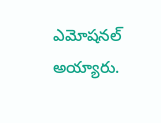ఎమోషనల్ అయ్యారు.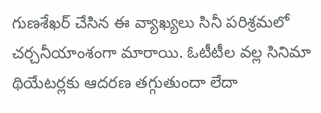గుణశేఖర్ చేసిన ఈ వ్యాఖ్యలు సినీ పరిశ్రమలో చర్చనీయాంశంగా మారాయి. ఓటీటీల వల్ల సినిమా థియేటర్లకు ఆదరణ తగ్గుతుందా లేదా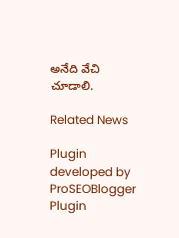అనేది వేచి చూడాలి.

Related News

Plugin developed by ProSEOBlogger
Plugin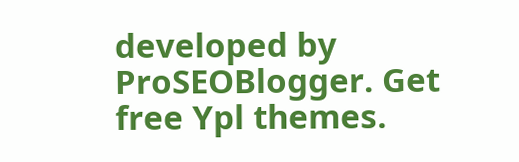developed by ProSEOBlogger. Get free Ypl themes.